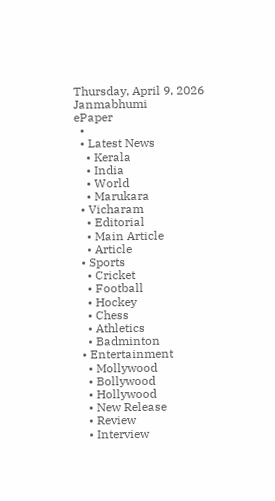Thursday, April 9, 2026
Janmabhumi
ePaper
  •
  • Latest News
    • Kerala
    • India
    • World
    • Marukara
  • Vicharam
    • Editorial
    • Main Article
    • Article
  • Sports
    • Cricket
    • Football
    • Hockey
    • Chess
    • Athletics
    • Badminton
  • Entertainment
    • Mollywood
    • Bollywood
    • Hollywood
    • New Release
    • Review
    • Interview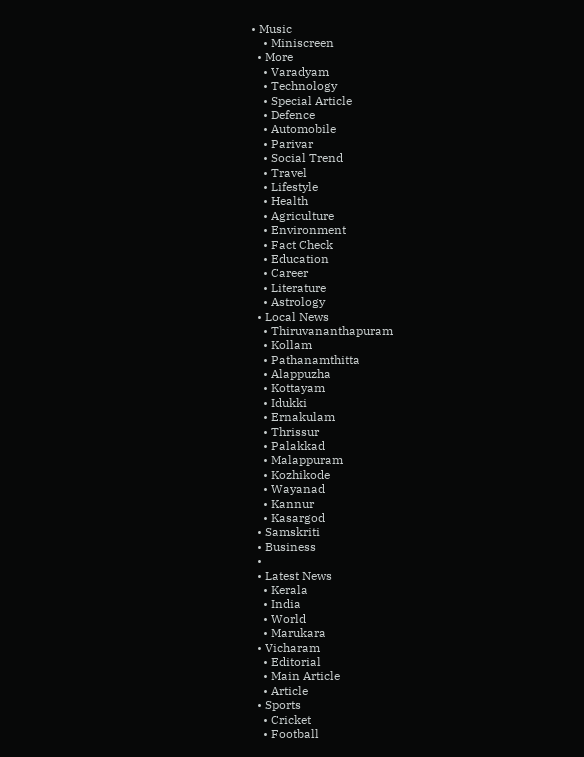• Music
    • Miniscreen
  • More
    • Varadyam
    • Technology
    • Special Article
    • Defence
    • Automobile
    • Parivar
    • Social Trend
    • Travel
    • Lifestyle
    • Health
    • Agriculture
    • Environment
    • Fact Check
    • Education
    • Career
    • Literature
    • Astrology
  • Local News
    • Thiruvananthapuram
    • Kollam
    • Pathanamthitta
    • Alappuzha
    • Kottayam
    • Idukki
    • Ernakulam
    • Thrissur
    • Palakkad
    • Malappuram
    • Kozhikode
    • Wayanad
    • Kannur
    • Kasargod
  • Samskriti
  • Business
  •
  • Latest News
    • Kerala
    • India
    • World
    • Marukara
  • Vicharam
    • Editorial
    • Main Article
    • Article
  • Sports
    • Cricket
    • Football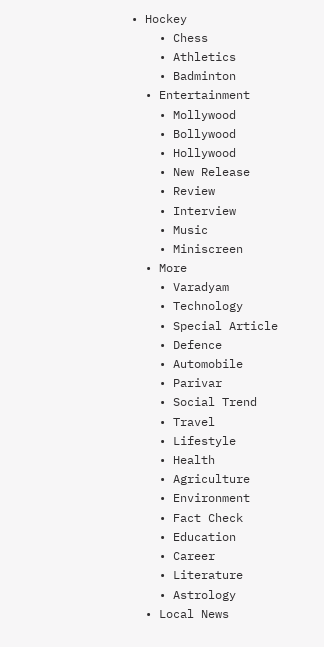• Hockey
    • Chess
    • Athletics
    • Badminton
  • Entertainment
    • Mollywood
    • Bollywood
    • Hollywood
    • New Release
    • Review
    • Interview
    • Music
    • Miniscreen
  • More
    • Varadyam
    • Technology
    • Special Article
    • Defence
    • Automobile
    • Parivar
    • Social Trend
    • Travel
    • Lifestyle
    • Health
    • Agriculture
    • Environment
    • Fact Check
    • Education
    • Career
    • Literature
    • Astrology
  • Local News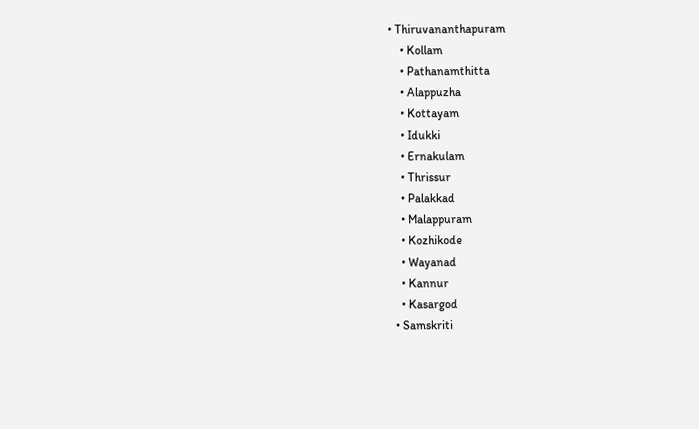• Thiruvananthapuram
    • Kollam
    • Pathanamthitta
    • Alappuzha
    • Kottayam
    • Idukki
    • Ernakulam
    • Thrissur
    • Palakkad
    • Malappuram
    • Kozhikode
    • Wayanad
    • Kannur
    • Kasargod
  • Samskriti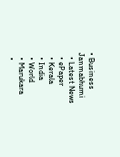• Business
Janmabhumi
  • Latest News
  • ePaper
  • Kerala
  • India
  • World
  • Marukara
  •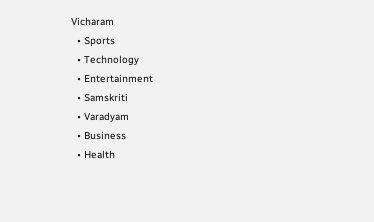Vicharam
  • Sports
  • Technology
  • Entertainment
  • Samskriti
  • Varadyam
  • Business
  • Health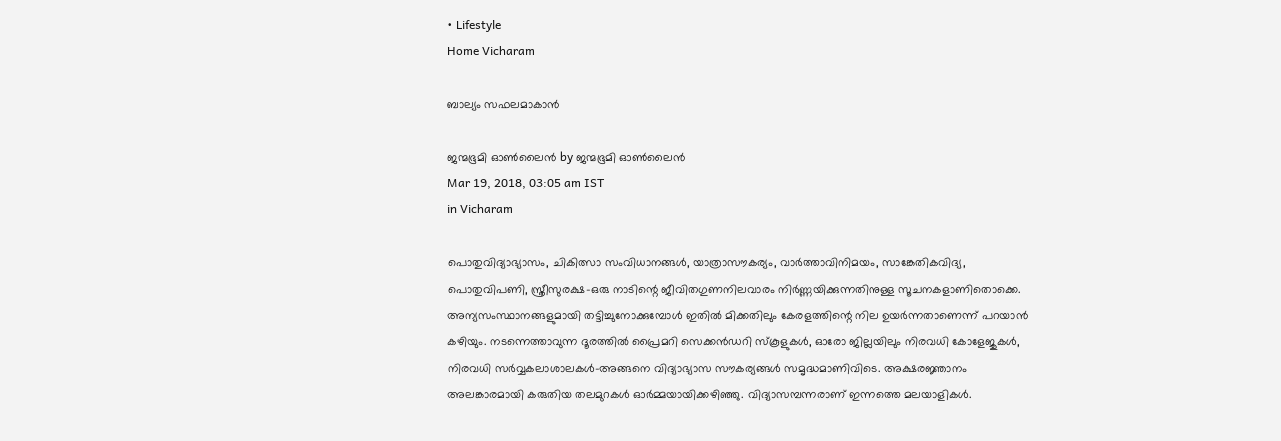• Lifestyle
Home Vicharam

ബാല്യം സഫലമാകാന്‍

ജന്മഭൂമി ഓണ്‍ലൈന്‍ by ജന്മഭൂമി ഓണ്‍ലൈന്‍
Mar 19, 2018, 03:05 am IST
in Vicharam

പൊതുവിദ്യാഭ്യാസം, ചികിത്സാ സംവിധാനങ്ങള്‍, യാത്രാസൗകര്യം, വാര്‍ത്താവിനിമയം, സാങ്കേതികവിദ്യ, പൊതുവിപണി, സ്ത്രീസുരക്ഷ-ഒരു നാടിന്റെ ജീവിതഗുണനിലവാരം നിര്‍ണ്ണയിക്കുന്നതിനുള്ള സൂചനകളാണിതൊക്കെ. അന്യസംസ്ഥാനങ്ങളുമായി തട്ടിച്ചുനോക്കുമ്പോള്‍ ഇതില്‍ മിക്കതിലും കേരളത്തിന്റെ നില ഉയര്‍ന്നതാണെന്ന് പറയാന്‍ കഴിയും. നടന്നെത്താവുന്ന ദൂരത്തില്‍ പ്രൈമറി സെക്കന്‍ഡറി സ്‌കൂളുകള്‍, ഓരോ ജില്ലയിലും നിരവധി കോളേജുകള്‍, നിരവധി സര്‍വ്വകലാശാലകള്‍-അങ്ങനെ വിദ്യാഭ്യാസ സൗകര്യങ്ങള്‍ സമൃദ്ധമാണിവിടെ. അക്ഷരജ്ഞാനം അലങ്കാരമായി കരുതിയ തലമുറകള്‍ ഓര്‍മ്മയായിക്കഴിഞ്ഞു. വിദ്യാസമ്പന്നരാണ് ഇന്നത്തെ മലയാളികള്‍.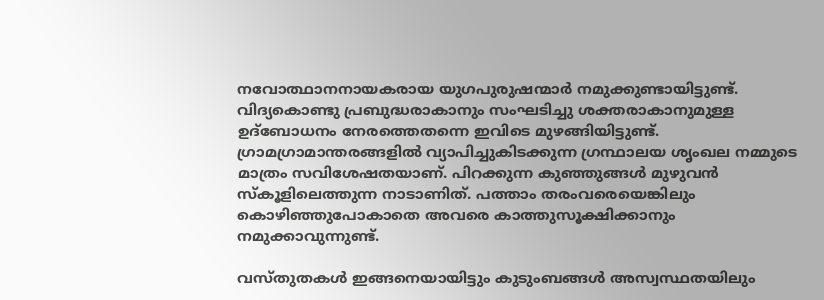നവോത്ഥാനനായകരായ യുഗപുരുഷന്മാര്‍ നമുക്കുണ്ടായിട്ടുണ്ട്. വിദ്യകൊണ്ടു പ്രബുദ്ധരാകാനും സംഘടിച്ചു ശക്തരാകാനുമുള്ള ഉദ്‌ബോധനം നേരത്തെതന്നെ ഇവിടെ മുഴങ്ങിയിട്ടുണ്ട്. ഗ്രാമഗ്രാമാന്തരങ്ങളില്‍ വ്യാപിച്ചുകിടക്കുന്ന ഗ്രന്ഥാലയ ശൃംഖല നമ്മുടെ മാത്രം സവിശേഷതയാണ്. പിറക്കുന്ന കുഞ്ഞുങ്ങള്‍ മുഴുവന്‍ സ്‌കൂളിലെത്തുന്ന നാടാണിത്. പത്താം തരംവരെയെങ്കിലും കൊഴിഞ്ഞുപോകാതെ അവരെ കാത്തുസൂക്ഷിക്കാനും നമുക്കാവുന്നുണ്ട്.

വസ്തുതകള്‍ ഇങ്ങനെയായിട്ടും കുടുംബങ്ങള്‍ അസ്വസ്ഥതയിലും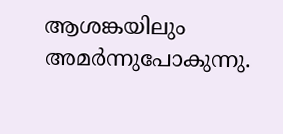ആശങ്കയിലും അമര്‍ന്നുപോകുന്നു.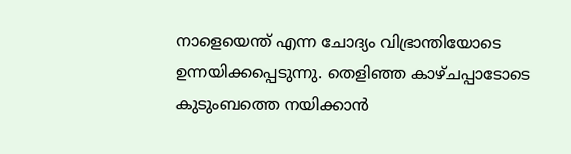നാളെയെന്ത് എന്ന ചോദ്യം വിഭ്രാന്തിയോടെ ഉന്നയിക്കപ്പെടുന്നു. തെളിഞ്ഞ കാഴ്ചപ്പാടോടെ കുടുംബത്തെ നയിക്കാന്‍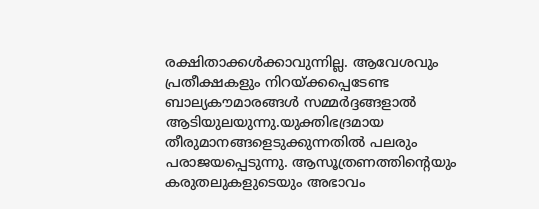രക്ഷിതാക്കള്‍ക്കാവുന്നില്ല. ആവേശവും പ്രതീക്ഷകളും നിറയ്‌ക്കപ്പെടേണ്ട ബാല്യകൗമാരങ്ങള്‍ സമ്മര്‍ദ്ദങ്ങളാല്‍ ആടിയുലയുന്നു.യുക്തിഭദ്രമായ  തീരുമാനങ്ങളെടുക്കുന്നതില്‍ പലരും പരാജയപ്പെടുന്നു. ആസൂത്രണത്തിന്റെയും കരുതലുകളുടെയും അഭാവം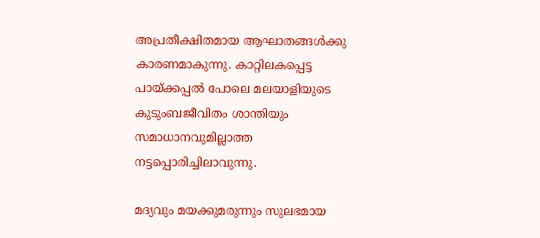അപ്രതീക്ഷിതമായ ആഘാതങ്ങള്‍ക്കു കാരണമാകുന്നു. കാറ്റിലകപ്പെട്ട പായ്‌ക്കപ്പല്‍ പോലെ മലയാളിയുടെ കുടുംബജീവിതം ശാന്തിയും സമാധാനവുമില്ലാത്ത നട്ടപ്പൊരിച്ചിലാവുന്നു.

മദ്യവും മയക്കുമരുന്നും സുലഭമായ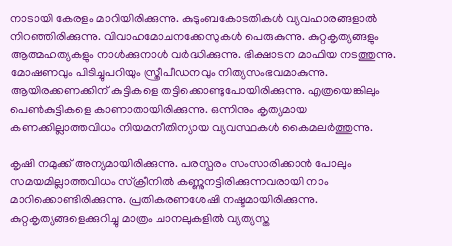നാടായി കേരളം മാറിയിരിക്കുന്നു. കുടുംബകോടതികള്‍ വ്യവഹാരങ്ങളാല്‍ നിറഞ്ഞിരിക്കുന്നു. വിവാഹമോചനക്കേസുകള്‍ പെരുകുന്നു. കുറ്റകൃത്യങ്ങളും ആത്മഹത്യകളും നാള്‍ക്കുനാള്‍ വര്‍ദ്ധിക്കുന്നു. ഭിക്ഷാടന മാഫിയ നടത്തുന്നു. മോഷണവും പിടിച്ചുപറിയും സ്ത്രീപീഡനവും നിത്യസംഭവമാകുന്നു. ആയിരക്കണക്കിന് കുട്ടികളെ തട്ടിക്കൊണ്ടുപോയിരിക്കുന്നു. എത്രയെങ്കിലും പെണ്‍കുട്ടികളെ കാണാതായിരിക്കുന്നു. ഒന്നിനും കൃത്യമായ കണക്കില്ലാത്തവിധം നിയമനീതിന്യായ വ്യവസ്ഥകള്‍ കൈമലര്‍ത്തുന്നു.

കൃഷി നമുക്ക് അന്യമായിരിക്കുന്നു. പരസ്പരം സംസാരിക്കാന്‍ പോലും സമയമില്ലാത്തവിധം സ്‌ക്രീനില്‍ കണ്ണുനട്ടിരിക്കുന്നവരായി നാം മാറിക്കൊണ്ടിരിക്കുന്നു. പ്രതികരണശേഷി നഷ്ടമായിരിക്കുന്നു. കുറ്റകൃത്യങ്ങളെക്കുറിച്ചു മാത്രം ചാനലുകളില്‍ വ്യത്യസ്ത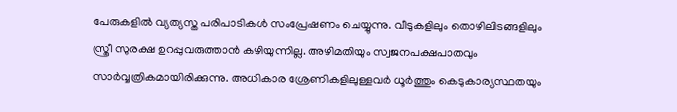പേരുകളില്‍ വ്യത്യസ്ത പരിപാടികള്‍ സംപ്രേഷണം ചെയ്യുന്നു. വീടുകളിലും തൊഴിലിടങ്ങളിലും സ്ത്രീ സുരക്ഷ ഉറപ്പുവരുത്താന്‍ കഴിയുന്നില്ല. അഴിമതിയും സ്വജനപക്ഷപാതവും സാര്‍വ്വത്രികമായിരിക്കുന്നു. അധികാര ശ്രേണികളിലുള്ളവര്‍ ധൂര്‍ത്തും കെടുകാര്യസ്ഥതയും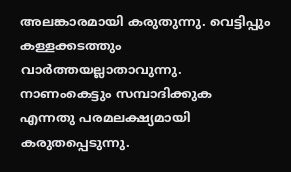അലങ്കാരമായി കരുതുന്നു. വെട്ടിപ്പും കള്ളക്കടത്തും വാര്‍ത്തയല്ലാതാവുന്നു. നാണംകെട്ടും സമ്പാദിക്കുക എന്നതു പരമലക്ഷ്യമായി കരുതപ്പെടുന്നു.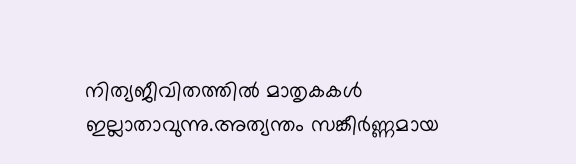നിത്യജീവിതത്തില്‍ മാതൃകകള്‍ ഇല്ലാതാവുന്നു.അത്യന്തം സങ്കീര്‍ണ്ണമായ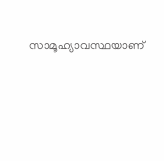സാമൂഹ്യാവസ്ഥയാണ്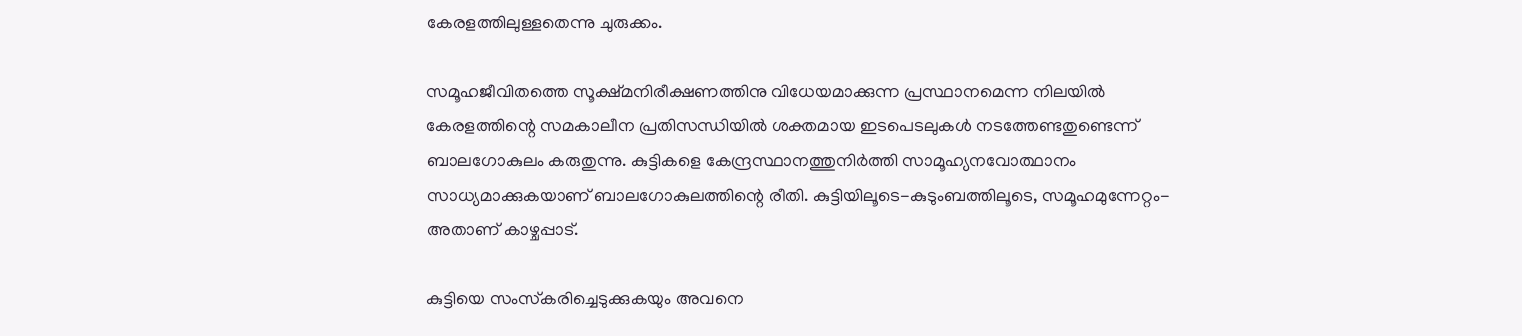കേരളത്തിലുള്ളതെന്നു ചുരുക്കം.

സമൂഹജീവിതത്തെ സൂക്ഷ്മനിരീക്ഷണത്തിനു വിധേയമാക്കുന്ന പ്രസ്ഥാനമെന്ന നിലയില്‍ കേരളത്തിന്റെ സമകാലീന പ്രതിസന്ധിയില്‍ ശക്തമായ ഇടപെടലുകള്‍ നടത്തേണ്ടതുണ്ടെന്ന് ബാലഗോകുലം കരുതുന്നു. കുട്ടികളെ കേന്ദ്രസ്ഥാനത്തുനിര്‍ത്തി സാമൂഹ്യനവോത്ഥാനം സാധ്യമാക്കുകയാണ് ബാലഗോകുലത്തിന്റെ രീതി. കുട്ടിയിലൂടെ-കുടുംബത്തിലൂടെ, സമൂഹമുന്നേറ്റം-അതാണ് കാഴ്ചപ്പാട്.

കുട്ടിയെ സംസ്‌കരിച്ചെടുക്കുകയും അവനെ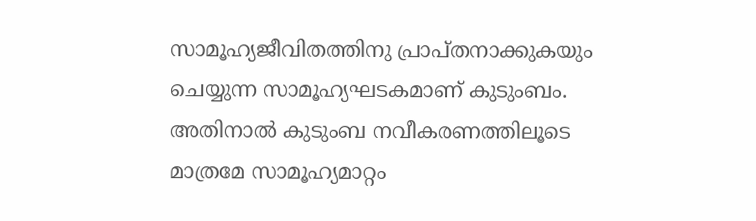സാമൂഹ്യജീവിതത്തിനു പ്രാപ്തനാക്കുകയും ചെയ്യുന്ന സാമൂഹ്യഘടകമാണ് കുടുംബം. അതിനാല്‍ കുടുംബ നവീകരണത്തിലൂടെ മാത്രമേ സാമൂഹ്യമാറ്റം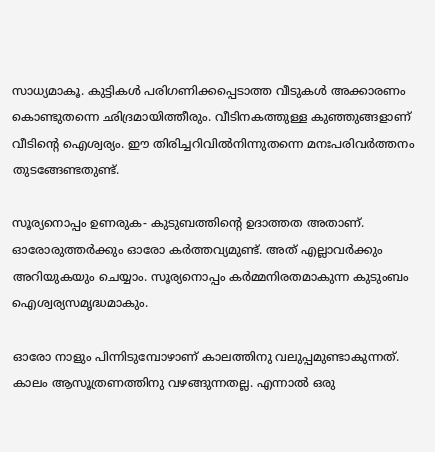സാധ്യമാകൂ. കുട്ടികള്‍ പരിഗണിക്കപ്പെടാത്ത വീടുകള്‍ അക്കാരണം കൊണ്ടുതന്നെ ഛിദ്രമായിത്തീരും. വീടിനകത്തുള്ള കുഞ്ഞുങ്ങളാണ് വീടിന്റെ ഐശ്വര്യം. ഈ തിരിച്ചറിവില്‍നിന്നുതന്നെ മനഃപരിവര്‍ത്തനം തുടങ്ങേണ്ടതുണ്ട്.

സൂര്യനൊപ്പം ഉണരുക- കുടുബത്തിന്റെ ഉദാത്തത അതാണ്. ഓരോരുത്തര്‍ക്കും ഓരോ കര്‍ത്തവ്യമുണ്ട്. അത് എല്ലാവര്‍ക്കും അറിയുകയും ചെയ്യാം. സൂര്യനൊപ്പം കര്‍മ്മനിരതമാകുന്ന കുടുംബം ഐശ്വര്യസമൃദ്ധമാകും.

ഓരോ നാളും പിന്നിടുമ്പോഴാണ് കാലത്തിനു വലുപ്പമുണ്ടാകുന്നത്. കാലം ആസൂത്രണത്തിനു വഴങ്ങുന്നതല്ല. എന്നാല്‍ ഒരു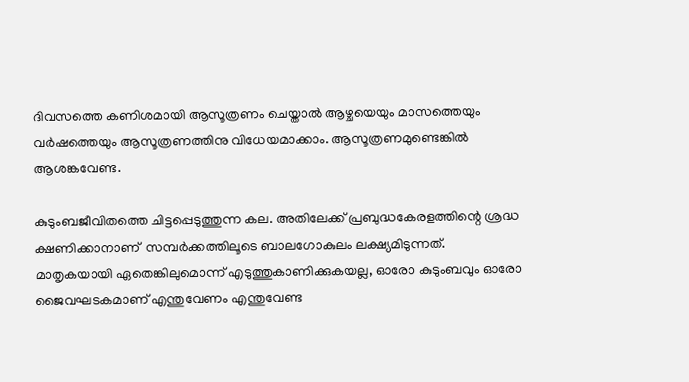ദിവസത്തെ കണിശമായി ആസൂത്രണം ചെയ്താല്‍ ആഴ്ചയെയും മാസത്തെയും വര്‍ഷത്തെയും ആസൂത്രണത്തിനു വിധേയമാക്കാം. ആസൂത്രണമുണ്ടെങ്കില്‍ ആശങ്കവേണ്ട.

കുടുംബജീവിതത്തെ ചിട്ടപ്പെടുത്തുന്ന കല. അതിലേക്ക് പ്രബുദ്ധകേരളത്തിന്റെ ശ്രദ്ധ ക്ഷണിക്കാനാണ്  സമ്പര്‍ക്കത്തിലൂടെ ബാലഗോകുലം ലക്ഷ്യമിടുന്നത്. മാതൃകയായി ഏതെങ്കിലുമൊന്ന് എടുത്തുകാണിക്കുകയല്ല, ഓരോ കുടുംബവും ഓരോ ജൈവഘടകമാണ് എന്തുവേണം എന്തുവേണ്ട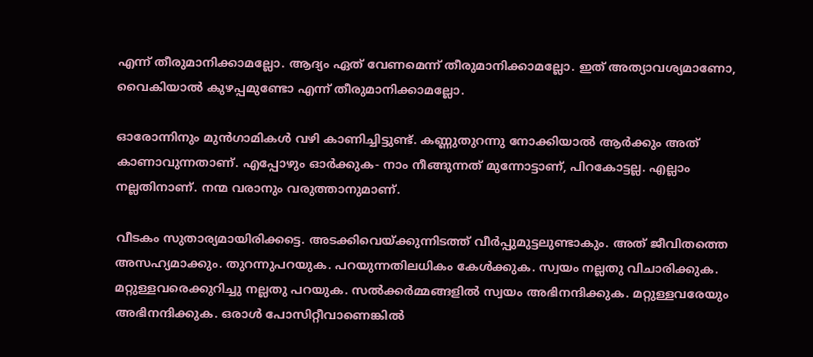എന്ന് തീരുമാനിക്കാമല്ലോ. ആദ്യം ഏത് വേണമെന്ന് തീരുമാനിക്കാമല്ലോ. ഇത് അത്യാവശ്യമാണോ, വൈകിയാല്‍ കുഴപ്പമുണ്ടോ എന്ന് തീരുമാനിക്കാമല്ലോ.

ഓരോന്നിനും മുന്‍ഗാമികള്‍ വഴി കാണിച്ചിട്ടുണ്ട്. കണ്ണുതുറന്നു നോക്കിയാല്‍ ആര്‍ക്കും അത് കാണാവുന്നതാണ്. എപ്പോഴും ഓര്‍ക്കുക- നാം നീങ്ങുന്നത് മുന്നോട്ടാണ്, പിറകോട്ടല്ല. എല്ലാം നല്ലതിനാണ്. നന്മ വരാനും വരുത്താനുമാണ്.

വീടകം സുതാര്യമായിരിക്കട്ടെ. അടക്കിവെയ്‌ക്കുന്നിടത്ത് വീര്‍പ്പുമുട്ടലുണ്ടാകും. അത് ജീവിതത്തെ അസഹ്യമാക്കും. തുറന്നുപറയുക. പറയുന്നതിലധികം കേള്‍ക്കുക. സ്വയം നല്ലതു വിചാരിക്കുക. മറ്റുള്ളവരെക്കുറിച്ചു നല്ലതു പറയുക. സല്‍ക്കര്‍മ്മങ്ങളില്‍ സ്വയം അഭിനന്ദിക്കുക. മറ്റുള്ളവരേയും അഭിനന്ദിക്കുക. ഒരാള്‍ പോസിറ്റീവാണെങ്കില്‍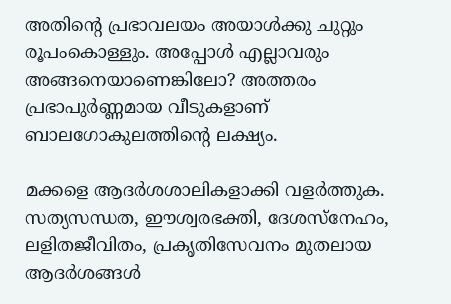അതിന്റെ പ്രഭാവലയം അയാള്‍ക്കു ചുറ്റും രൂപംകൊള്ളും. അപ്പോള്‍ എല്ലാവരും അങ്ങനെയാണെങ്കിലോ? അത്തരം പ്രഭാപുര്‍ണ്ണമായ വീടുകളാണ് ബാലഗോകുലത്തിന്റെ ലക്ഷ്യം.

മക്കളെ ആദര്‍ശശാലികളാക്കി വളര്‍ത്തുക. സത്യസന്ധത, ഈശ്വരഭക്തി, ദേശസ്‌നേഹം, ലളിതജീവിതം, പ്രകൃതിസേവനം മുതലായ ആദര്‍ശങ്ങള്‍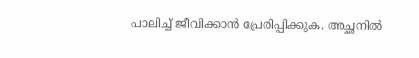പാലിച്ച് ജീവിക്കാന്‍ പ്രേരിപ്പിക്കുക. അച്ഛനില്‍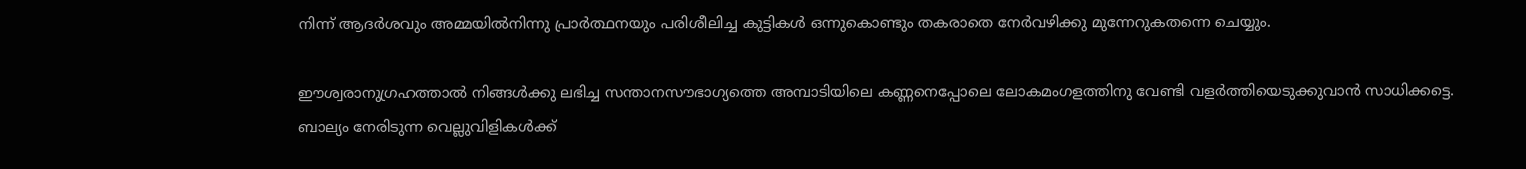നിന്ന് ആദര്‍ശവും അമ്മയില്‍നിന്നു പ്രാര്‍ത്ഥനയും പരിശീലിച്ച കുട്ടികള്‍ ഒന്നുകൊണ്ടും തകരാതെ നേര്‍വഴിക്കു മുന്നേറുകതന്നെ ചെയ്യും.

ഈശ്വരാനുഗ്രഹത്താല്‍ നിങ്ങള്‍ക്കു ലഭിച്ച സന്താനസൗഭാഗ്യത്തെ അമ്പാടിയിലെ കണ്ണനെപ്പോലെ ലോകമംഗളത്തിനു വേണ്ടി വളര്‍ത്തിയെടുക്കുവാന്‍ സാധിക്കട്ടെ. ബാല്യം നേരിടുന്ന വെല്ലുവിളികള്‍ക്ക്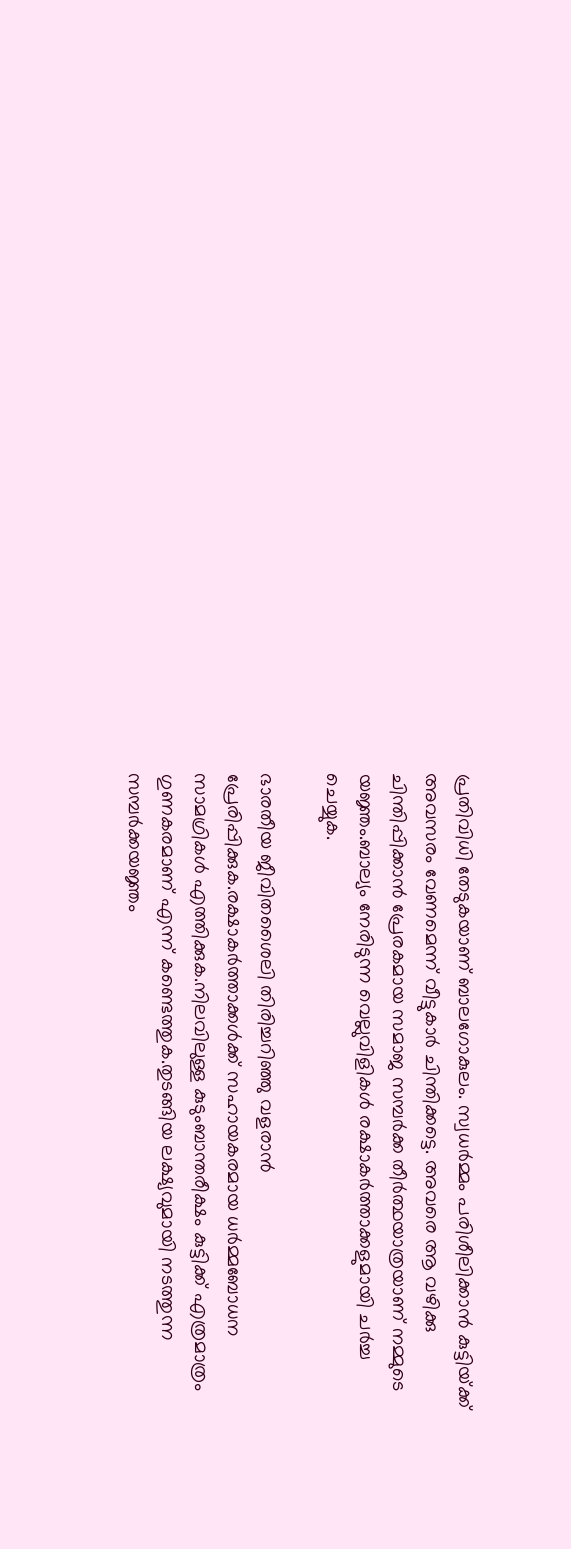പ്രതിവിധി തേടുകയാണ് ബാലഗോകുലം. സ്വധര്‍മ്മം പരിശീലിക്കാന്‍ കുട്ടിയ്‌ക്ക് അവസരം വേണമെന്ന് വീട്ടുകാര്‍ ചിന്തിക്കട്ടെ. അവരെ ആ വഴിക്കു ചിന്തിപ്പിക്കാന്‍ പ്രേരകമായ സമാജ സമ്പര്‍ക്ക തീര്‍ത്ഥയാത്രയാണ് നമ്മുടെ യജ്ഞം.ബാല്യം നേരിടുന്ന വെല്ലുവിളികള്‍ രക്ഷാകര്‍ത്താക്കളുമായി ചര്‍ച്ച ചെയ്യുക.

ഭാരതീയ ജീവിതശൈലി തിരിച്ചറിഞ്ഞു വളരാന്‍ പ്രേരിപ്പിക്കുക.രക്ഷാകര്‍ത്താക്കള്‍ക്ക് സഹായകരമായ ധര്‍മ്മബോധന സാമഗ്രികള്‍ എത്തിക്കുക.നിലവിലുള്ള കുടുംബാന്തരീക്ഷം കുട്ടിക്ക് എത്രമാത്രം ഗുണകരമാണ് എന്ന് കണ്ടെത്തുക.തുടങ്ങിയ ലക്ഷ്യവുമായി നടത്തുന്ന സമ്പര്‍ക്കയജ്ഞം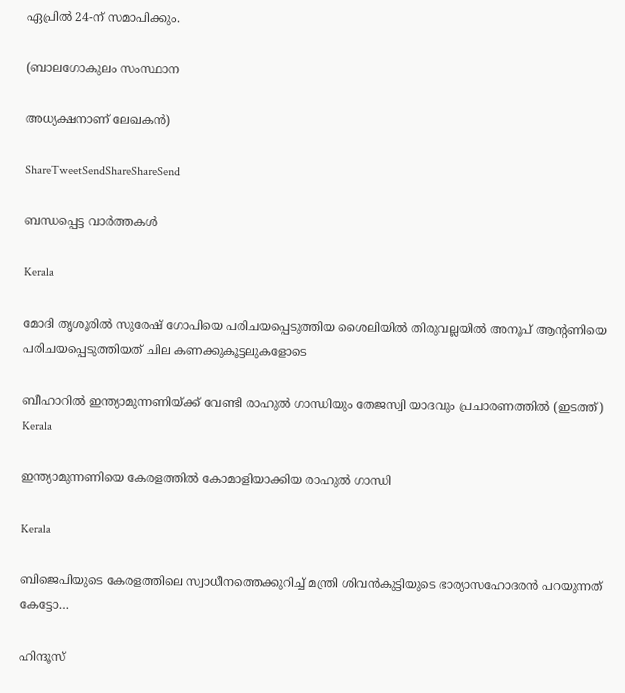ഏപ്രില്‍ 24-ന് സമാപിക്കും.

(ബാലഗോകുലം സംസ്ഥാന

അധ്യക്ഷനാണ് ലേഖകന്‍)

ShareTweetSendShareShareSend

ബന്ധപ്പെട്ട വാര്‍ത്തകള്‍

Kerala

മോദി തൃശൂരില്‍ സുരേഷ് ഗോപിയെ പരിചയപ്പെടുത്തിയ ശൈലിയില്‍ തിരുവല്ലയില്‍ അനൂപ് ആന്‍റണിയെ പരിചയപ്പെടുത്തിയത് ചില കണക്കുകൂട്ടലുകളോടെ

ബീഹാറില്‍ ഇന്ത്യാമുന്നണിയ്ക്ക് വേണ്ടി രാഹുല്‍ ഗാന്ധിയും തേജസ്വി യാദവും പ്രചാരണത്തില്‍ (ഇടത്ത്)
Kerala

ഇന്ത്യാമുന്നണിയെ കേരളത്തില്‍ കോമാളിയാക്കിയ രാഹുല്‍ ഗാന്ധി

Kerala

ബിജെപിയുടെ കേരളത്തിലെ സ്വാധീനത്തെക്കുറിച്ച് മന്ത്രി ശിവന്‍കുട്ടിയുടെ ഭാര്യാസഹോദരന്‍ പറയുന്നത് കേട്ടോ…

ഹിന്ദൂസ്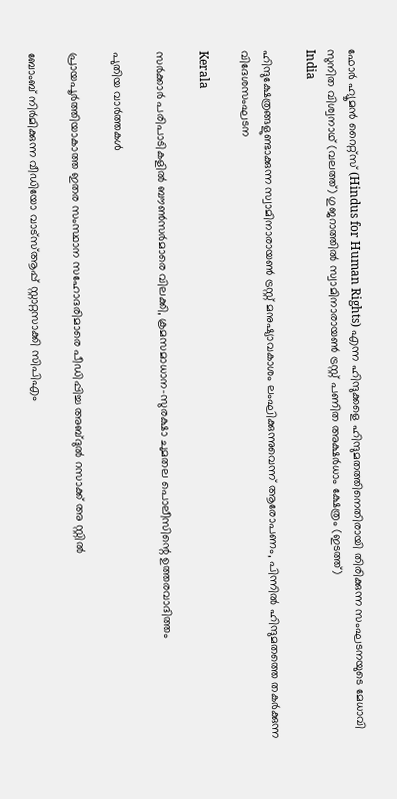ഫോര്‍ ഹ്യൂമന്‍ റൈറ്റ്സ് (Hindus for Human Rights) എന്ന ഹിന്ദുക്കളെ ഹിന്ദുമതത്തിനെതിരായി തിരിക്കുന്ന സംഘടനയുടെ മേധാവി സുനിത വിശ്വനാഥ് (വലത്ത്) ഗുജറാത്തില്‍ സ്വാമിനാരായണ്‍ ട്രസ്റ്റ് പണിത അക്ഷര്‍ധാം ക്ഷേത്രം (ഇടത്ത്)
India

ഹിന്ദുക്ഷേത്രങ്ങളുണ്ടാക്കുന്ന സ്വാമിനാരായണ്‍ ട്രസ്റ്റ് മനുഷ്യാവകാശം ലംഘിക്കുന്നുവെന്ന് ആരോപണം, പിന്നില്‍ ഹിന്ദുമതത്തെ തകര്‍ക്കുന്ന വിദേശസംഘടന

Kerala

സര്‍ക്കാര്‍ പരിപാടികളില്‍ ബൗണ്‍സര്‍മാരെ വിലക്കി, ക്രമസമാധാന-സുരക്ഷാ ചുമതല പൊലീസിന്റെ ഉത്തരവാദിത്തം

പുതിയ വാര്‍ത്തകള്‍

പ്രായപൂര്‍ത്തിയാകാത്ത ഇതര സംസ്ഥാന സഹോദരിമാരെ പീഡിപ്പിച്ച അബ്ദുല്‍ റസാക്ക് അ സ്റ്റില്‍

ബോംബ് നിര്‍മിക്കുന്ന വീഡിയോ വാട്‌സ്ആപ്പ് സ്റ്റാറ്റസാക്കി സിപിഎം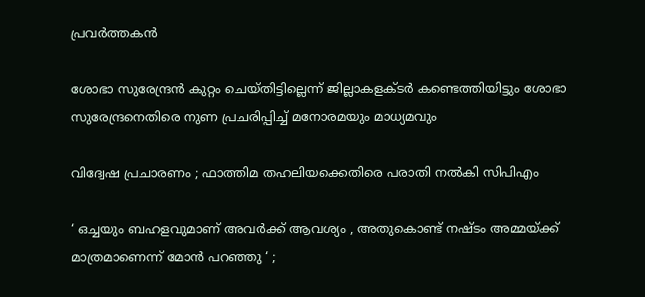പ്രവര്‍ത്തകന്‍

ശോഭാ സുരേന്ദ്രന്‍ കുറ്റം ചെയ്തിട്ടില്ലെന്ന് ജില്ലാകളക്ടര്‍ കണ്ടെത്തിയിട്ടും ശോഭാ സുരേന്ദ്രനെതിരെ നുണ പ്രചരിപ്പിച്ച് മനോരമയും മാധ്യമവും

വിദ്വേഷ പ്രചാരണം ; ഫാത്തിമ തഹലിയക്കെതിരെ പരാതി നല്‍കി സിപിഎം

‘ ഒച്ചയും ബഹളവുമാണ് അവർക്ക് ആവശ്യം , അതുകൊണ്ട് നഷ്ടം അമ്മയ്‌ക്ക് മാത്രമാണെന്ന് മോൻ പറഞ്ഞു ‘ ;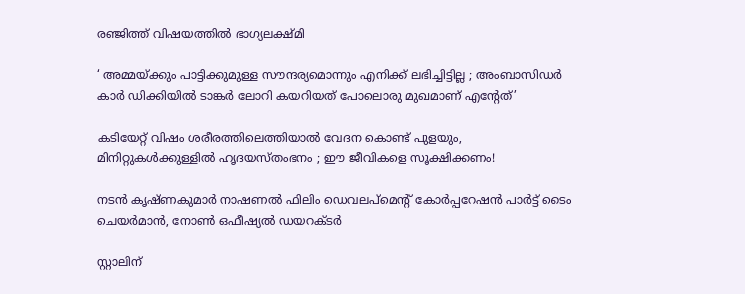രഞ്ജിത്ത് വിഷയത്തിൽ ഭാഗ്യലക്ഷ്മി

‘ അമ്മയ്‌ക്കും പാട്ടിക്കുമുള്ള സൗന്ദര്യമൊന്നും എനിക്ക് ലഭിച്ചിട്ടില്ല ; അംബാസിഡർ‌ കാർ ഡിക്കിയിൽ ടാങ്കർ ലോറി കയറിയത് പോലൊരു മുഖമാണ് എന്റേത്’

കടിയേറ്റ് വിഷം ശരീരത്തിലെത്തിയാൽ വേദന കൊണ്ട് പുളയും, മിനിറ്റുകൾക്കുള്ളിൽ ഹൃദയസ്തംഭനം ; ഈ ജീവികളെ സൂക്ഷിക്കണം!

നടന്‍ കൃഷ്ണകുമാര്‍ നാഷണല്‍ ഫിലിം ഡെവലപ്മെന്റ് കോര്‍പ്പറേഷന്‍ പാര്‍ട്ട് ടൈം ചെയര്‍മാന്‍, നോണ്‍ ഒഫീഷ്യല്‍ ഡയറക്ടര്‍

സ്റ്റാലിന്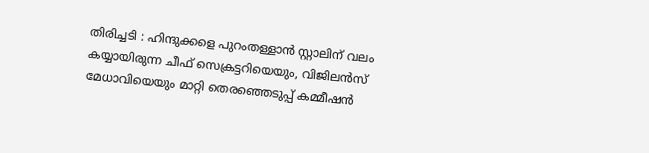തിരിച്ചടി : ഹിന്ദുക്കളെ പുറംതള്ളാൻ സ്റ്റാലിന് വലം കയ്യായിരുന്ന ചീഫ് സെക്രട്ടറിയെയും, വിജിലൻസ് മേധാവിയെയും മാറ്റി തെരഞ്ഞെടുപ്പ് കമ്മീഷൻ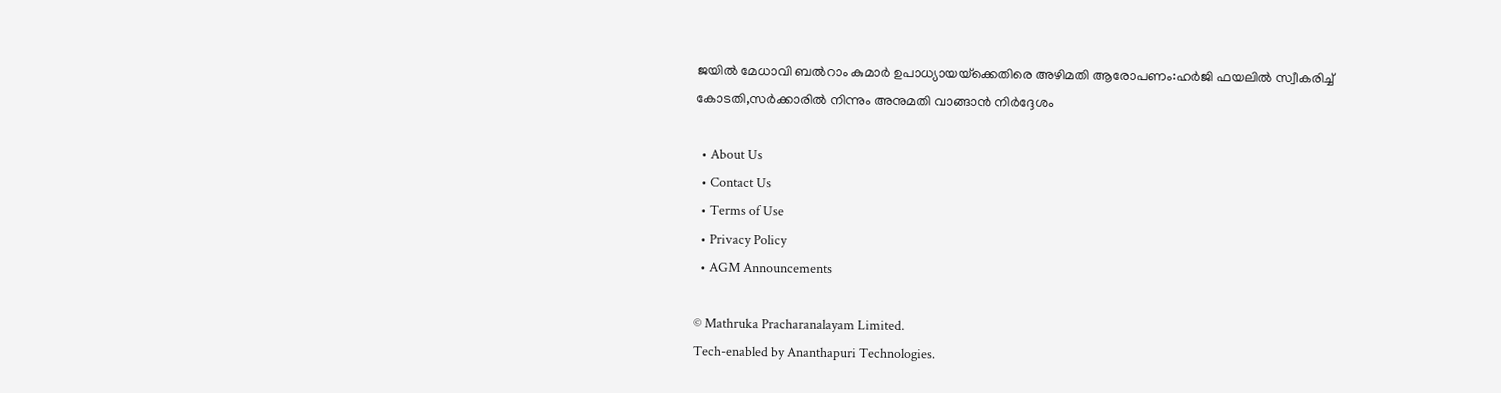ജയില്‍ മേധാവി ബല്‍റാം കുമാര്‍ ഉപാധ്യായയ്‌ക്കെതിരെ അഴിമതി ആരോപണം:ഹര്‍ജി ഫയലില്‍ സ്വീകരിച്ച് കോടതി,സര്‍ക്കാരില്‍ നിന്നും അനുമതി വാങ്ങാന്‍ നിര്‍ദ്ദേശം

  • About Us
  • Contact Us
  • Terms of Use
  • Privacy Policy
  • AGM Announcements

© Mathruka Pracharanalayam Limited.
Tech-enabled by Ananthapuri Technologies.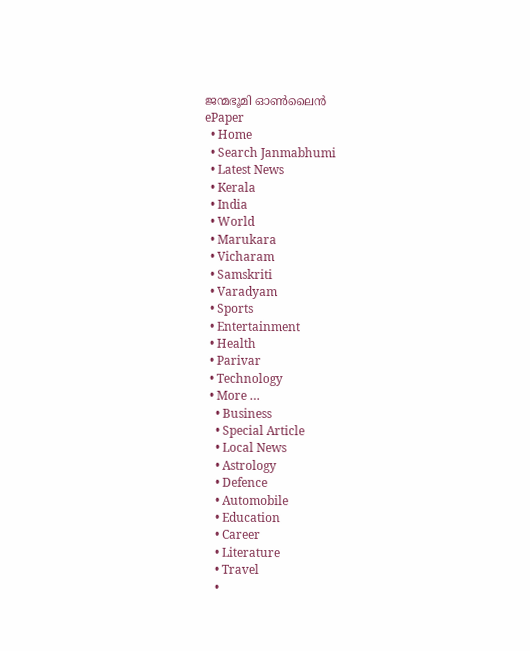ജന്മഭൂമി ഓണ്‍ലൈന്‍
ePaper
  • Home
  • Search Janmabhumi
  • Latest News
  • Kerala
  • India
  • World
  • Marukara
  • Vicharam
  • Samskriti
  • Varadyam
  • Sports
  • Entertainment
  • Health
  • Parivar
  • Technology
  • More …
    • Business
    • Special Article
    • Local News
    • Astrology
    • Defence
    • Automobile
    • Education
    • Career
    • Literature
    • Travel
    •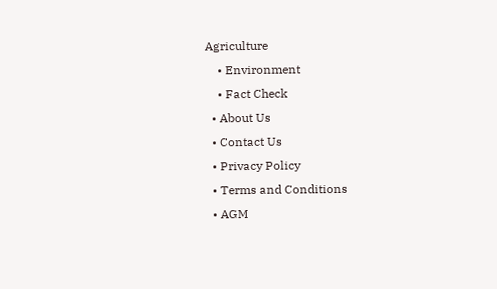Agriculture
    • Environment
    • Fact Check
  • About Us
  • Contact Us
  • Privacy Policy
  • Terms and Conditions
  • AGM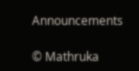Announcements

© Mathruka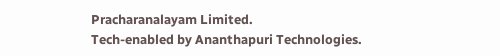Pracharanalayam Limited.
Tech-enabled by Ananthapuri Technologies.